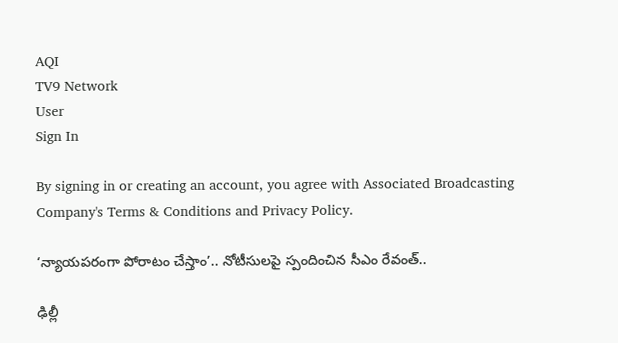AQI
TV9 Network
User
Sign In

By signing in or creating an account, you agree with Associated Broadcasting Company's Terms & Conditions and Privacy Policy.

‘న్యాయపరంగా పోరాటం చేస్తాం’.. నోటీసులపై స్పందించిన సీఎం రేవంత్..

ఢిల్లీ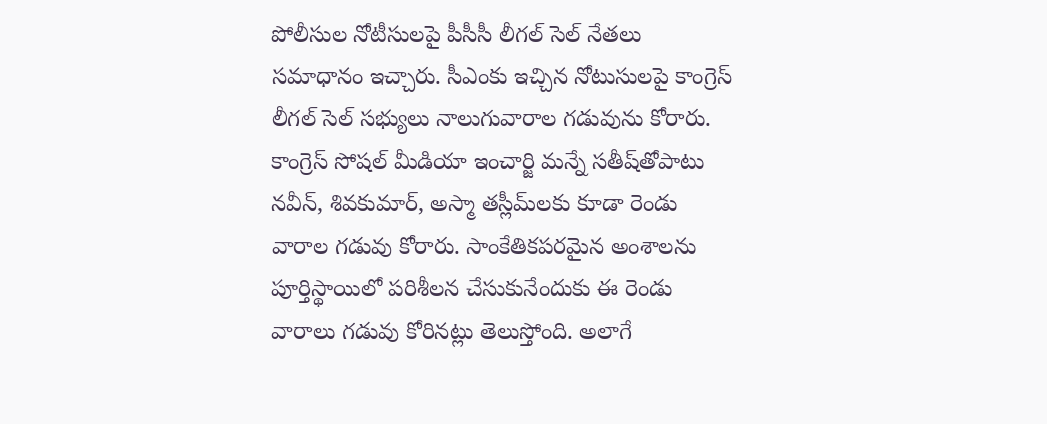పోలీసుల నోటీసులపై పీసీసీ లీగల్‌ సెల్‌ నేతలు సమాధానం ఇచ్చారు. సీఎంకు ఇచ్చిన నోటుసులపై కాంగ్రెస్ లీగల్ సెల్‌ సభ్యులు నాలుగువారాల గడువును కోరారు. కాంగ్రెస్ సోషల్ మీడియా ఇంచార్జి మన్నే సతీష్‌తోపాటు నవీన్, శివకుమార్, అస్మా తస్లీమ్‌లకు కూడా రెండు వారాల గడువు కోరారు. సాంకేతికపరమైన అంశాలను పూర్తిస్థాయిలో పరిశీలన చేసుకునేందుకు ఈ రెండు వారాలు గడువు కోరినట్లు తెలుస్తోంది. అలాగే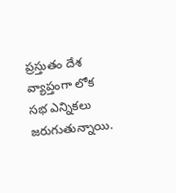ప్రస్తుతం దేశ వ్యాప్తంగా లోక సభ ఎన్నికలు జరుగుతున్నాయి.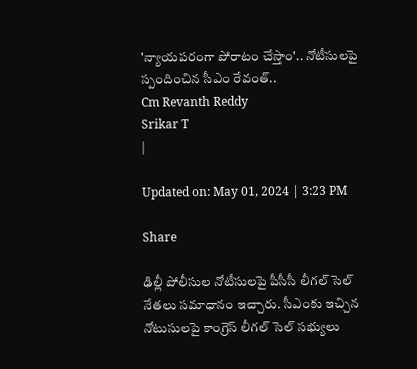'న్యాయపరంగా పోరాటం చేస్తాం'.. నోటీసులపై స్పందించిన సీఎం రేవంత్..
Cm Revanth Reddy
Srikar T
|

Updated on: May 01, 2024 | 3:23 PM

Share

ఢిల్లీ పోలీసుల నోటీసులపై పీసీసీ లీగల్‌ సెల్‌ నేతలు సమాధానం ఇచ్చారు. సీఎంకు ఇచ్చిన నోటుసులపై కాంగ్రెస్ లీగల్ సెల్‌ సభ్యులు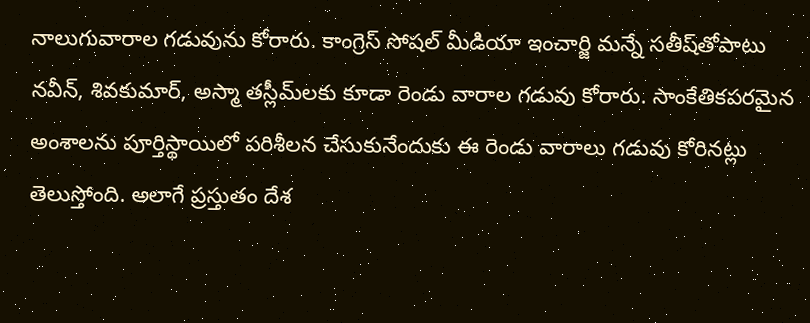నాలుగువారాల గడువును కోరారు. కాంగ్రెస్ సోషల్ మీడియా ఇంచార్జి మన్నే సతీష్‌తోపాటు నవీన్, శివకుమార్, అస్మా తస్లీమ్‌లకు కూడా రెండు వారాల గడువు కోరారు. సాంకేతికపరమైన అంశాలను పూర్తిస్థాయిలో పరిశీలన చేసుకునేందుకు ఈ రెండు వారాలు గడువు కోరినట్లు తెలుస్తోంది. అలాగే ప్రస్తుతం దేశ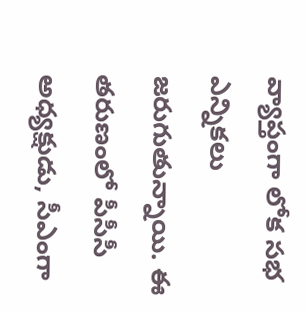వ్యాప్తంగా లోక సభ ఎన్నికలు జరుగుతున్నాయి. ఈ తరుణంలో పీసీసీ అధ్యక్షుడు, సీఎంగా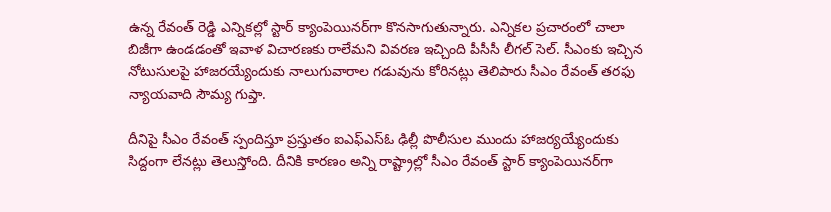ఉన్న రేవంత్‌ రెడ్డి ఎన్నికల్లో స్టార్‌ క్యాంపెయినర్‌గా కొనసాగుతున్నారు. ఎన్నికల ప్రచారంలో చాలా బిజీగా ఉండడంతో ఇవాళ విచారణకు రాలేమని వివరణ ఇచ్చింది పీసీసీ లీగల్‌ సెల్‌. సీఎంకు ఇచ్చిన నోటుసులపై హాజరయ్యేందుకు నాలుగువారాల గడువును కోరినట్లు తెలిపారు సీఎం రేవంత్ తరఫు న్యాయవాది సౌమ్య గుప్తా.

దీనిపై సీఎం రేవంత్ స్పందిస్తూ ప్రస్తుతం ఐఎఫ్ఎస్ఓ ఢిల్లీ పొలీసుల ముందు హాజర్యయ్యేందుకు సిద్దంగా లేనట్లు తెలుస్తోంది. దీనికి కారణం అన్ని రాష్ట్రాల్లో సీఎం రేవంత్ స్టార్ క్యాంపెయినర్‌గా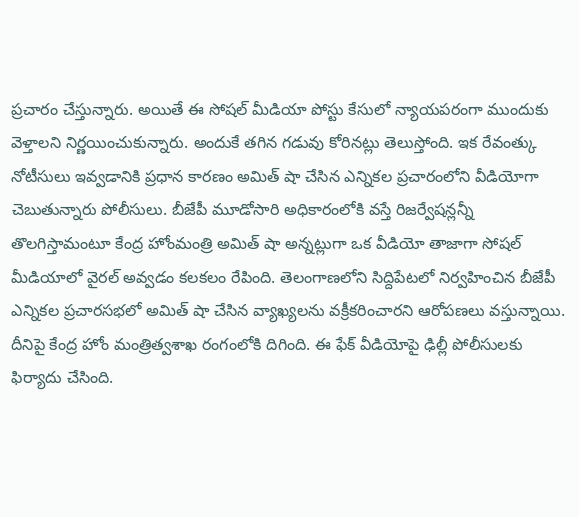ప్రచారం చేస్తున్నారు. అయితే ఈ సోషల్ మీడియా పోస్టు కేసులో న్యాయపరంగా ముందుకు వెళ్తాలని నిర్ణయించుకున్నారు. అందుకే తగిన గడువు కోరినట్లు తెలుస్తోంది. ఇక రేవంత్కు నోటీసులు ఇవ్వడానికి ప్రధాన కారణం అమిత్ షా చేసిన ఎన్నికల ప్రచారంలోని వీడియోగా చెబుతున్నారు పోలీసులు. బీజేపీ మూడోసారి అధికారంలోకి వస్తే రిజర్వేషన్లన్నీ తొలగిస్తామంటూ కేంద్ర హోంమంత్రి అమిత్‌ షా అన్నట్లుగా ఒక వీడియో తాజాగా సోషల్ మీడియాలో వైరల్‌ అవ్వడం కలకలం రేపింది. తెలంగాణలోని సిద్దిపేటలో నిర్వహించిన బీజేపీ ఎన్నికల ప్రచారసభలో అమిత్‌ షా చేసిన వ్యాఖ్యలను వక్రీకరించారని ఆరోపణలు వస్తున్నాయి. దీనిపై కేంద్ర హోం మంత్రిత్వశాఖ రంగంలోకి దిగింది. ఈ ఫేక్‌ వీడియోపై ఢిల్లీ పోలీసులకు ఫిర్యాదు చేసింది.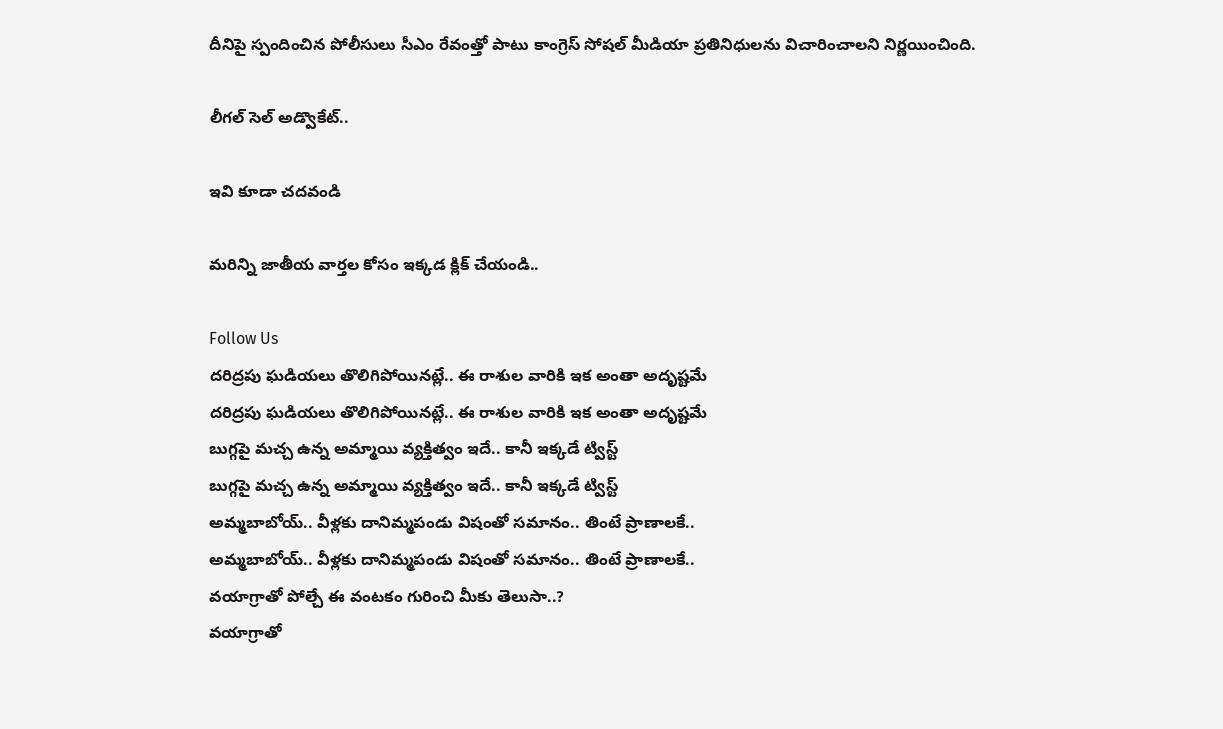దీనిపై స్పందించిన పోలీసులు సీఎం రేవంత్తో పాటు కాంగ్రెస్ సోషల్ మీడియా ప్రతినిధులను విచారించాలని నిర్ణయించింది.

లీగల్ సెల్ అడ్వొకేట్..

ఇవి కూడా చదవండి

మరిన్ని జాతీయ వార్తల కోసం ఇక్కడ క్లిక్ చేయండి..

Follow Us
దరిద్రపు ఘడియలు తొలిగిపోయినట్లే.. ఈ రాశుల వారికి ఇక అంతా అదృష్టమే
దరిద్రపు ఘడియలు తొలిగిపోయినట్లే.. ఈ రాశుల వారికి ఇక అంతా అదృష్టమే
బుగ్గపై మచ్చ ఉన్న అమ్మాయి వ్యక్తిత్వం ఇదే.. కానీ ఇక్కడే ట్విస్ట్
బుగ్గపై మచ్చ ఉన్న అమ్మాయి వ్యక్తిత్వం ఇదే.. కానీ ఇక్కడే ట్విస్ట్
అమ్మబాబోయ్.. వీళ్లకు దానిమ్మపండు విషంతో సమానం.. తింటే ప్రాణాలకే..
అమ్మబాబోయ్.. వీళ్లకు దానిమ్మపండు విషంతో సమానం.. తింటే ప్రాణాలకే..
వయాగ్రాతో పోల్చే ఈ వంటకం గురించి మీకు తెలుసా..?
వయాగ్రాతో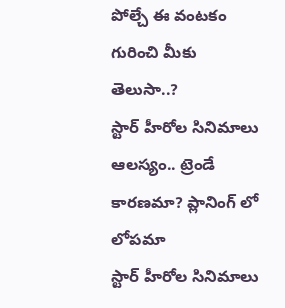పోల్చే ఈ వంటకం గురించి మీకు తెలుసా..?
స్టార్ హీరోల సినిమాలు ఆలస్యం.. ట్రెండే కారణమా? ప్లానింగ్ లో లోపమా
స్టార్ హీరోల సినిమాలు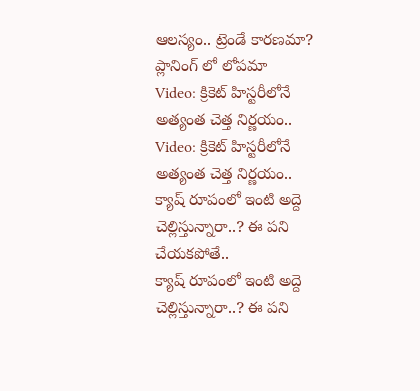ఆలస్యం.. ట్రెండే కారణమా? ప్లానింగ్ లో లోపమా
Video: క్రికెట్ హిస్టరీలోనే అత్యంత చెత్త నిర్ణయం..
Video: క్రికెట్ హిస్టరీలోనే అత్యంత చెత్త నిర్ణయం..
క్యాష్ రూపంలో ఇంటి అద్దె చెల్లిస్తున్నారా..? ఈ పని చేయకపోతే..
క్యాష్ రూపంలో ఇంటి అద్దె చెల్లిస్తున్నారా..? ఈ పని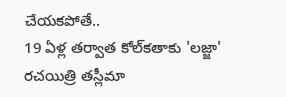చేయకపోతే..
19 ఏళ్ల తర్వాత కోల్‌కతాకు 'లజ్జా' రచయిత్రి తస్లీమా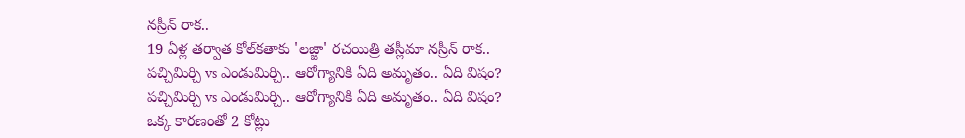నస్రీన్ రాక..
19 ఏళ్ల తర్వాత కోల్‌కతాకు 'లజ్జా' రచయిత్రి తస్లీమా నస్రీన్ రాక..
పచ్చిమిర్చి vs ఎండుమిర్చి.. ఆరోగ్యానికి ఏది అమృతం.. ఏది విషం?
పచ్చిమిర్చి vs ఎండుమిర్చి.. ఆరోగ్యానికి ఏది అమృతం.. ఏది విషం?
ఒక్క కారణంతో 2 కోట్లు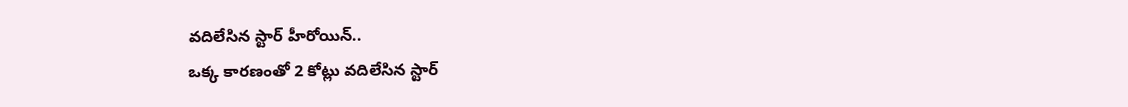వదిలేసిన స్టార్ హీరోయిన్..
ఒక్క కారణంతో 2 కోట్లు వదిలేసిన స్టార్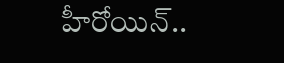హీరోయిన్..